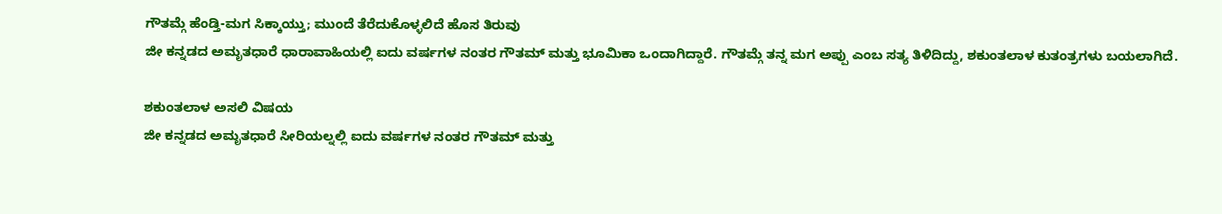ಗೌತಮ್ಗೆ ಹೆಂಡ್ತಿ-ಮಗ ಸಿಕ್ಕಾಯ್ತು; ಮುಂದೆ ತೆರೆದುಕೊಳ್ಳಲಿದೆ ಹೊಸ ತಿರುವು
ಜೀ ಕನ್ನಡದ ಅಮೃತಧಾರೆ ಧಾರಾವಾಹಿಯಲ್ಲಿ ಐದು ವರ್ಷಗಳ ನಂತರ ಗೌತಮ್ ಮತ್ತು ಭೂಮಿಕಾ ಒಂದಾಗಿದ್ದಾರೆ. ಗೌತಮ್ಗೆ ತನ್ನ ಮಗ ಅಪ್ಪು ಎಂಬ ಸತ್ಯ ತಿಳಿದಿದ್ದು, ಶಕುಂತಲಾಳ ಕುತಂತ್ರಗಳು ಬಯಲಾಗಿದೆ.

ಶಕುಂತಲಾಳ ಅಸಲಿ ವಿಷಯ
ಜೀ ಕನ್ನಡದ ಅಮೃತಧಾರೆ ಸೀರಿಯಲ್ನಲ್ಲಿ ಐದು ವರ್ಷಗಳ ನಂತರ ಗೌತಮ್ ಮತ್ತು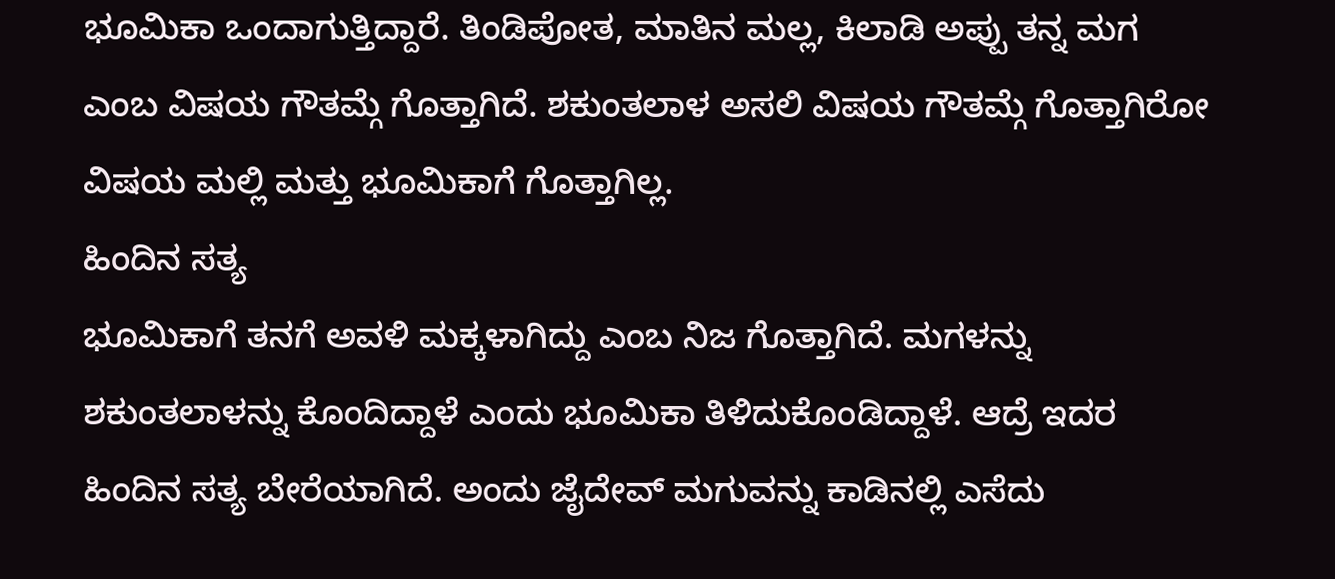ಭೂಮಿಕಾ ಒಂದಾಗುತ್ತಿದ್ದಾರೆ. ತಿಂಡಿಪೋತ, ಮಾತಿನ ಮಲ್ಲ, ಕಿಲಾಡಿ ಅಪ್ಪು ತನ್ನ ಮಗ ಎಂಬ ವಿಷಯ ಗೌತಮ್ಗೆ ಗೊತ್ತಾಗಿದೆ. ಶಕುಂತಲಾಳ ಅಸಲಿ ವಿಷಯ ಗೌತಮ್ಗೆ ಗೊತ್ತಾಗಿರೋ ವಿಷಯ ಮಲ್ಲಿ ಮತ್ತು ಭೂಮಿಕಾಗೆ ಗೊತ್ತಾಗಿಲ್ಲ.
ಹಿಂದಿನ ಸತ್ಯ
ಭೂಮಿಕಾಗೆ ತನಗೆ ಅವಳಿ ಮಕ್ಕಳಾಗಿದ್ದು ಎಂಬ ನಿಜ ಗೊತ್ತಾಗಿದೆ. ಮಗಳನ್ನು ಶಕುಂತಲಾಳನ್ನು ಕೊಂದಿದ್ದಾಳೆ ಎಂದು ಭೂಮಿಕಾ ತಿಳಿದುಕೊಂಡಿದ್ದಾಳೆ. ಆದ್ರೆ ಇದರ ಹಿಂದಿನ ಸತ್ಯ ಬೇರೆಯಾಗಿದೆ. ಅಂದು ಜೈದೇವ್ ಮಗುವನ್ನು ಕಾಡಿನಲ್ಲಿ ಎಸೆದು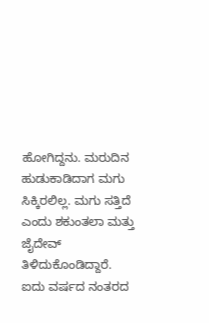ಹೋಗಿದ್ದನು. ಮರುದಿನ ಹುಡುಕಾಡಿದಾಗ ಮಗು ಸಿಕ್ಕಿರಲಿಲ್ಲ. ಮಗು ಸತ್ತಿದೆ ಎಂದು ಶಕುಂತಲಾ ಮತ್ತು ಜೈದೇವ್ ತಿಳಿದುಕೊಂಡಿದ್ದಾರೆ.
ಐದು ವರ್ಷದ ನಂತರದ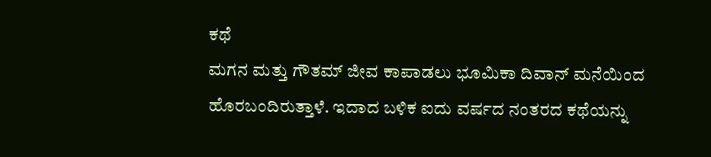ಕಥೆ
ಮಗನ ಮತ್ತು ಗೌತಮ್ ಜೀವ ಕಾಪಾಡಲು ಭೂಮಿಕಾ ದಿವಾನ್ ಮನೆಯಿಂದ ಹೊರಬಂದಿರುತ್ತಾಳೆ. ಇದಾದ ಬಳಿಕ ಐದು ವರ್ಷದ ನಂತರದ ಕಥೆಯನ್ನು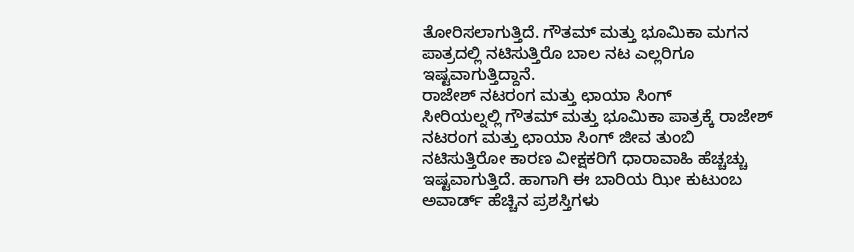ತೋರಿಸಲಾಗುತ್ತಿದೆ. ಗೌತಮ್ ಮತ್ತು ಭೂಮಿಕಾ ಮಗನ ಪಾತ್ರದಲ್ಲಿ ನಟಿಸುತ್ತಿರೊ ಬಾಲ ನಟ ಎಲ್ಲರಿಗೂ ಇಷ್ಟವಾಗುತ್ತಿದ್ದಾನೆ.
ರಾಜೇಶ್ ನಟರಂಗ ಮತ್ತು ಛಾಯಾ ಸಿಂಗ್
ಸೀರಿಯಲ್ನಲ್ಲಿ ಗೌತಮ್ ಮತ್ತು ಭೂಮಿಕಾ ಪಾತ್ರಕ್ಕೆ ರಾಜೇಶ್ ನಟರಂಗ ಮತ್ತು ಛಾಯಾ ಸಿಂಗ್ ಜೀವ ತುಂಬಿ ನಟಿಸುತ್ತಿರೋ ಕಾರಣ ವೀಕ್ಷಕರಿಗೆ ಧಾರಾವಾಹಿ ಹೆಚ್ಚಚ್ಚು ಇಷ್ಟವಾಗುತ್ತಿದೆ. ಹಾಗಾಗಿ ಈ ಬಾರಿಯ ಝೀ ಕುಟುಂಬ ಅವಾರ್ಡ್ ಹೆಚ್ಚಿನ ಪ್ರಶಸ್ತಿಗಳು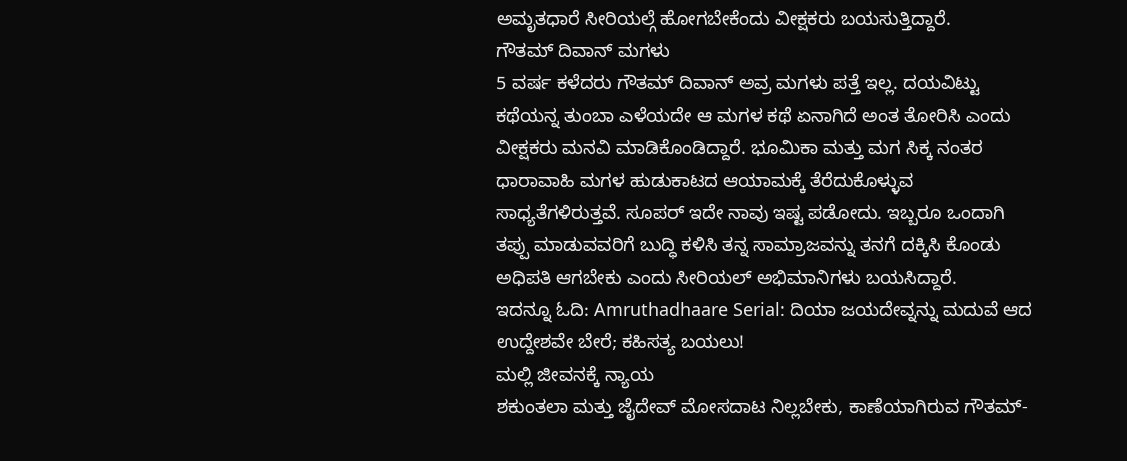ಅಮೃತಧಾರೆ ಸೀರಿಯಲ್ಗೆ ಹೋಗಬೇಕೆಂದು ವೀಕ್ಷಕರು ಬಯಸುತ್ತಿದ್ದಾರೆ.
ಗೌತಮ್ ದಿವಾನ್ ಮಗಳು
5 ವರ್ಷ ಕಳೆದರು ಗೌತಮ್ ದಿವಾನ್ ಅವ್ರ ಮಗಳು ಪತ್ತೆ ಇಲ್ಲ. ದಯವಿಟ್ಟು ಕಥೆಯನ್ನ ತುಂಬಾ ಎಳೆಯದೇ ಆ ಮಗಳ ಕಥೆ ಏನಾಗಿದೆ ಅಂತ ತೋರಿಸಿ ಎಂದು ವೀಕ್ಷಕರು ಮನವಿ ಮಾಡಿಕೊಂಡಿದ್ದಾರೆ. ಭೂಮಿಕಾ ಮತ್ತು ಮಗ ಸಿಕ್ಕ ನಂತರ ಧಾರಾವಾಹಿ ಮಗಳ ಹುಡುಕಾಟದ ಆಯಾಮಕ್ಕೆ ತೆರೆದುಕೊಳ್ಳುವ ಸಾಧ್ಯತೆಗಳಿರುತ್ತವೆ. ಸೂಪರ್ ಇದೇ ನಾವು ಇಷ್ಟ ಪಡೋದು. ಇಬ್ಬರೂ ಒಂದಾಗಿ ತಪ್ಪು ಮಾಡುವವರಿಗೆ ಬುದ್ಧಿ ಕಳಿಸಿ ತನ್ನ ಸಾಮ್ರಾಜವನ್ನು ತನಗೆ ದಕ್ಕಿಸಿ ಕೊಂಡು ಅಧಿಪತಿ ಆಗಬೇಕು ಎಂದು ಸೀರಿಯಲ್ ಅಭಿಮಾನಿಗಳು ಬಯಸಿದ್ದಾರೆ.
ಇದನ್ನೂ ಓದಿ: Amruthadhaare Serial: ದಿಯಾ ಜಯದೇವ್ನನ್ನು ಮದುವೆ ಆದ ಉದ್ದೇಶವೇ ಬೇರೆ; ಕಹಿಸತ್ಯ ಬಯಲು!
ಮಲ್ಲಿ ಜೀವನಕ್ಕೆ ನ್ಯಾಯ
ಶಕುಂತಲಾ ಮತ್ತು ಜೈದೇವ್ ಮೋಸದಾಟ ನಿಲ್ಲಬೇಕು, ಕಾಣೆಯಾಗಿರುವ ಗೌತಮ್-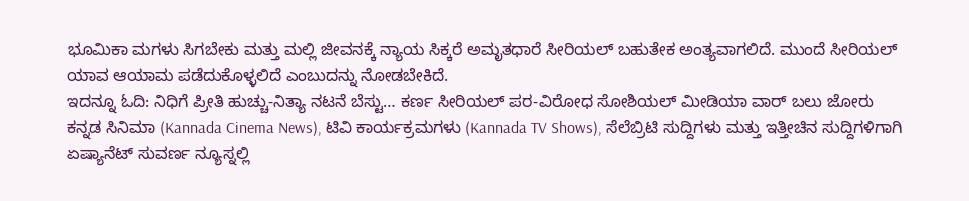ಭೂಮಿಕಾ ಮಗಳು ಸಿಗಬೇಕು ಮತ್ತು ಮಲ್ಲಿ ಜೀವನಕ್ಕೆ ನ್ಯಾಯ ಸಿಕ್ಕರೆ ಅಮೃತಧಾರೆ ಸೀರಿಯಲ್ ಬಹುತೇಕ ಅಂತ್ಯವಾಗಲಿದೆ. ಮುಂದೆ ಸೀರಿಯಲ್ ಯಾವ ಆಯಾಮ ಪಡೆದುಕೊಳ್ಳಲಿದೆ ಎಂಬುದನ್ನು ನೋಡಬೇಕಿದೆ.
ಇದನ್ನೂ ಓದಿ: ನಿಧಿಗೆ ಪ್ರೀತಿ ಹುಚ್ಚು-ನಿತ್ಯಾ ನಟನೆ ಬೆಸ್ಟು… ಕರ್ಣ ಸೀರಿಯಲ್ ಪರ-ವಿರೋಧ ಸೋಶಿಯಲ್ ಮೀಡಿಯಾ ವಾರ್ ಬಲು ಜೋರು
ಕನ್ನಡ ಸಿನಿಮಾ (Kannada Cinema News), ಟಿವಿ ಕಾರ್ಯಕ್ರಮಗಳು (Kannada TV Shows), ಸೆಲೆಬ್ರಿಟಿ ಸುದ್ದಿಗಳು ಮತ್ತು ಇತ್ತೀಚಿನ ಸುದ್ದಿಗಳಿಗಾಗಿ ಏಷ್ಯಾನೆಟ್ ಸುವರ್ಣ ನ್ಯೂಸ್ನಲ್ಲಿ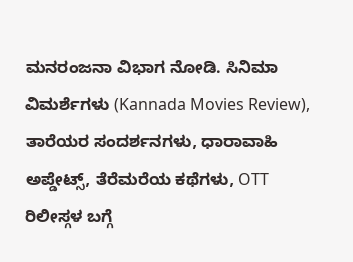ಮನರಂಜನಾ ವಿಭಾಗ ನೋಡಿ. ಸಿನಿಮಾ ವಿಮರ್ಶೆಗಳು (Kannada Movies Review), ತಾರೆಯರ ಸಂದರ್ಶನಗಳು, ಧಾರಾವಾಹಿ ಅಪ್ಡೇಟ್ಸ್, ತೆರೆಮರೆಯ ಕಥೆಗಳು, OTT ರಿಲೀಸ್ಗಳ ಬಗ್ಗೆ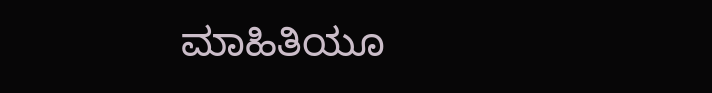ಮಾಹಿತಿಯೂ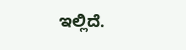ಇಲ್ಲಿದೆ.